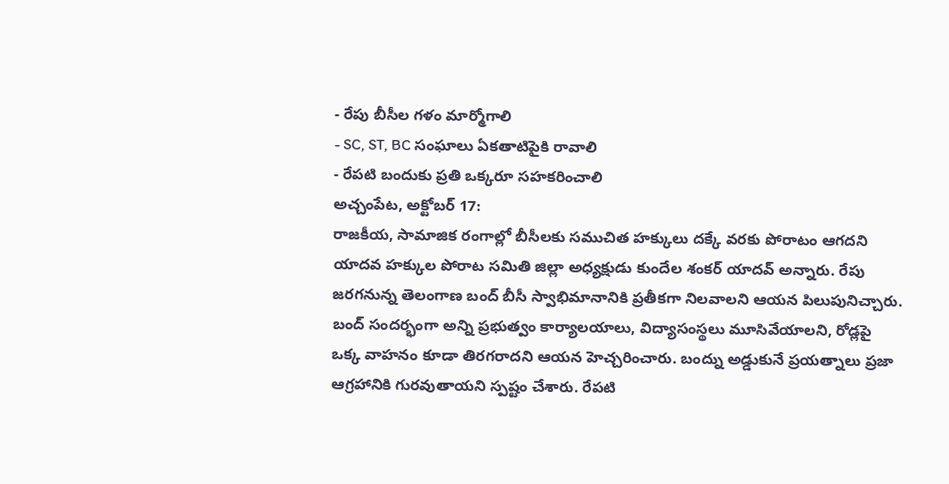- రేపు బీసీల గళం మార్మోగాలి
- SC, ST, BC సంఘాలు ఏకతాటిపైకి రావాలి
- రేపటి బందుకు ప్రతి ఒక్కరూ సహకరించాలి
అచ్చంపేట, అక్టోబర్ 17:
రాజకీయ, సామాజిక రంగాల్లో బీసీలకు సముచిత హక్కులు దక్కే వరకు పోరాటం ఆగదని యాదవ హక్కుల పోరాట సమితి జిల్లా అధ్యక్షుడు కుందేల శంకర్ యాదవ్ అన్నారు. రేపు జరగనున్న తెలంగాణ బంద్ బీసీ స్వాభిమానానికి ప్రతీకగా నిలవాలని ఆయన పిలుపునిచ్చారు. బంద్ సందర్భంగా అన్ని ప్రభుత్వం కార్యాలయాలు, విద్యాసంస్థలు మూసివేయాలని, రోడ్లపై ఒక్క వాహనం కూడా తిరగరాదని ఆయన హెచ్చరించారు. బంద్ను అడ్డుకునే ప్రయత్నాలు ప్రజా ఆగ్రహానికి గురవుతాయని స్పష్టం చేశారు. రేపటి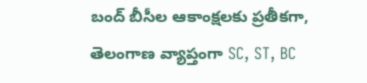బంద్ బీసీల ఆకాంక్షలకు ప్రతీకగా, తెలంగాణ వ్యాప్తంగా SC, ST, BC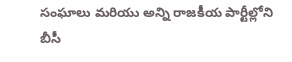సంఘాలు మరియు అన్ని రాజకీయ పార్టీల్లోని బీసీ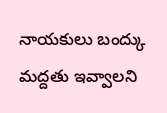నాయకులు బంద్కు మద్దతు ఇవ్వాలని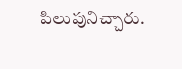పిలుపునిచ్చారు.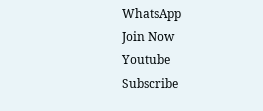WhatsApp
Join Now
Youtube
Subscribe